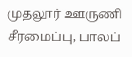முதலூர் ஊருணி சீரமைப்பு, பாலப்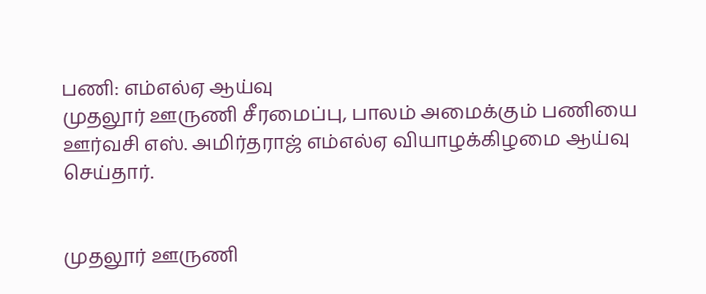பணி: எம்எல்ஏ ஆய்வு
முதலூர் ஊருணி சீரமைப்பு, பாலம் அமைக்கும் பணியை ஊர்வசி எஸ். அமிர்தராஜ் எம்எல்ஏ வியாழக்கிழமை ஆய்வு செய்தார்.


முதலூர் ஊருணி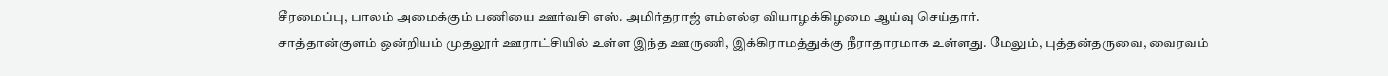சீரமைப்பு, பாலம் அமைக்கும் பணியை ஊர்வசி எஸ். அமிர்தராஜ் எம்எல்ஏ வியாழக்கிழமை ஆய்வு செய்தார்.
சாத்தான்குளம் ஒன்றியம் முதலூர் ஊராட்சியில் உள்ள இந்த ஊருணி, இக்கிராமத்துக்கு நீராதாரமாக உள்ளது. மேலும், புத்தன்தருவை, வைரவம்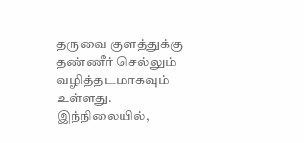தருவை குளத்துக்கு தண்ணீர் செல்லும் வழித்தடமாகவும் உள்ளது.
இந்நிலையில்,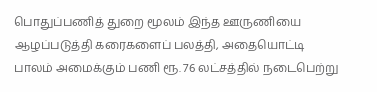பொதுப்பணித் துறை மூலம் இந்த ஊருணியை ஆழப்படுத்தி கரைகளைப் பலத்தி, அதையொட்டி பாலம் அமைக்கும் பணி ரூ. 76 லட்சத்தில் நடைபெற்று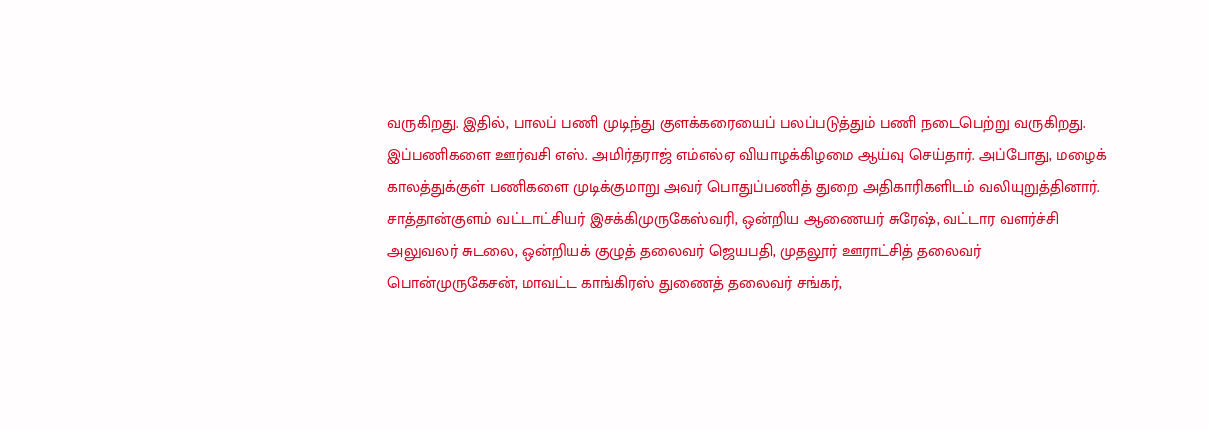வருகிறது. இதில், பாலப் பணி முடிந்து குளக்கரையைப் பலப்படுத்தும் பணி நடைபெற்று வருகிறது.
இப்பணிகளை ஊர்வசி எஸ். அமிர்தராஜ் எம்எல்ஏ வியாழக்கிழமை ஆய்வு செய்தார். அப்போது, மழைக் காலத்துக்குள் பணிகளை முடிக்குமாறு அவர் பொதுப்பணித் துறை அதிகாரிகளிடம் வலியுறுத்தினார்.
சாத்தான்குளம் வட்டாட்சியர் இசக்கிமுருகேஸ்வரி, ஒன்றிய ஆணையர் சுரேஷ், வட்டார வளர்ச்சி அலுவலர் சுடலை, ஒன்றியக் குழுத் தலைவர் ஜெயபதி, முதலூர் ஊராட்சித் தலைவர் பொன்முருகேசன், மாவட்ட காங்கிரஸ் துணைத் தலைவர் சங்கர்,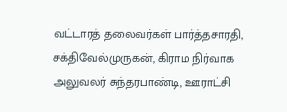வட்டாரத் தலைவர்கள் பார்த்தசாரதி, சக்திவேல்முருகன், கிராம நிர்வாக அலுவலர் சுந்தரபாண்டி, ஊராட்சி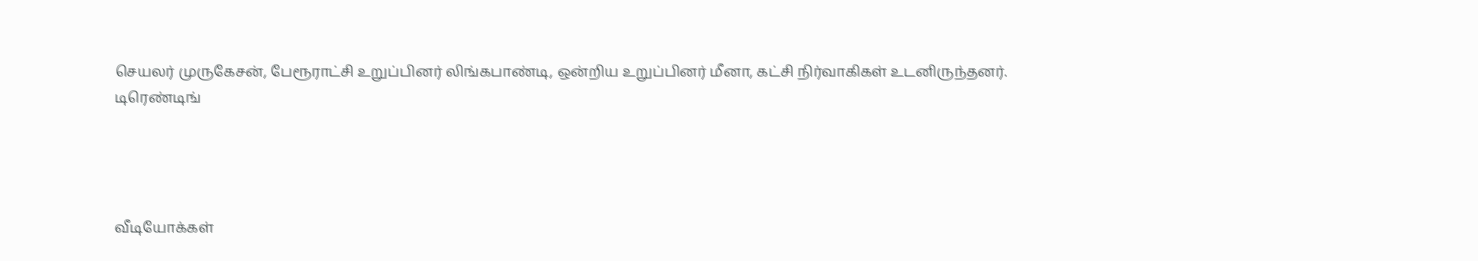செயலர் முருகேசன், பேரூராட்சி உறுப்பினர் லிங்கபாண்டி, ஒன்றிய உறுப்பினர் மீனா, கட்சி நிர்வாகிகள் உடனிருந்தனர்.
டிரெண்டிங்




வீடியோக்கள்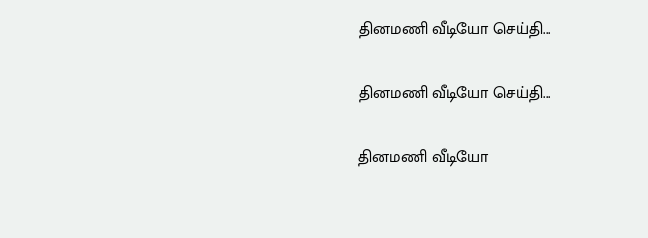தினமணி வீடியோ செய்தி...

தினமணி வீடியோ செய்தி...

தினமணி வீடியோ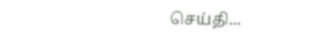செய்தி...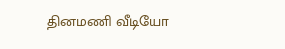தினமணி வீடியோ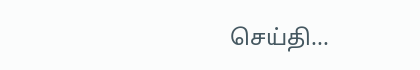செய்தி...